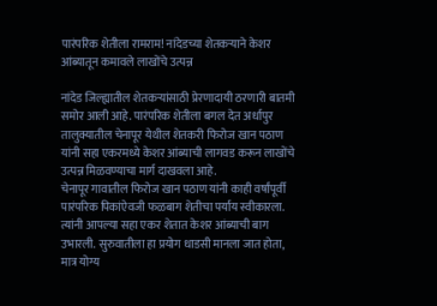पारंपरिक शेतीला रामराम! नांदेडच्या शेतकऱ्याने केशर आंब्यातून कमावले लाखोंचे उत्पन्न

नांदेड जिल्ह्यातील शेतकऱ्यांसाठी प्रेरणादायी ठरणारी बातमी समोर आली आहे. पारंपरिक शेतीला बगल देत अर्धापुर तालुक्यातील चेनापूर येथील शेतकरी फिरोज खान पठाण यांनी सहा एकरमध्ये केशर आंब्याची लागवड करून लाखोंचे उत्पन्न मिळवण्याचा मार्ग दाखवला आहे.
चेनापूर गावातील फिरोज खान पठाण यांनी काही वर्षांपूर्वी पारंपरिक पिकांऐवजी फळबाग शेतीचा पर्याय स्वीकारला. त्यांनी आपल्या सहा एकर शेतात केशर आंब्याची बाग उभारली. सुरुवातीला हा प्रयोग धाडसी मानला जात होता, मात्र योग्य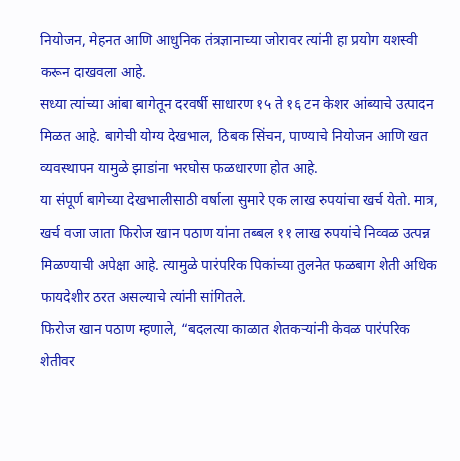नियोजन, मेहनत आणि आधुनिक तंत्रज्ञानाच्या जोरावर त्यांनी हा प्रयोग यशस्वी करून दाखवला आहे.
सध्या त्यांच्या आंबा बागेतून दरवर्षी साधारण १५ ते १६ टन केशर आंब्याचे उत्पादन मिळत आहे. बागेची योग्य देखभाल, ठिबक सिंचन, पाण्याचे नियोजन आणि खत व्यवस्थापन यामुळे झाडांना भरघोस फळधारणा होत आहे.
या संपूर्ण बागेच्या देखभालीसाठी वर्षाला सुमारे एक लाख रुपयांचा खर्च येतो. मात्र, खर्च वजा जाता फिरोज खान पठाण यांना तब्बल ११ लाख रुपयांचे निव्वळ उत्पन्न मिळण्याची अपेक्षा आहे. त्यामुळे पारंपरिक पिकांच्या तुलनेत फळबाग शेती अधिक फायदेशीर ठरत असल्याचे त्यांनी सांगितले.
फिरोज खान पठाण म्हणाले, “बदलत्या काळात शेतकऱ्यांनी केवळ पारंपरिक शेतीवर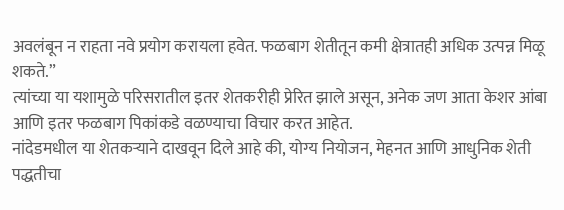अवलंबून न राहता नवे प्रयोग करायला हवेत. फळबाग शेतीतून कमी क्षेत्रातही अधिक उत्पन्न मिळू शकते.”
त्यांच्या या यशामुळे परिसरातील इतर शेतकरीही प्रेरित झाले असून, अनेक जण आता केशर आंबा आणि इतर फळबाग पिकांकडे वळण्याचा विचार करत आहेत.
नांदेडमधील या शेतकऱ्याने दाखवून दिले आहे की, योग्य नियोजन, मेहनत आणि आधुनिक शेती पद्धतीचा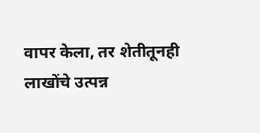वापर केला, तर शेतीतूनही लाखोंचे उत्पन्न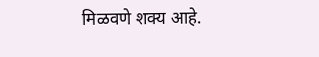मिळवणे शक्य आहे.